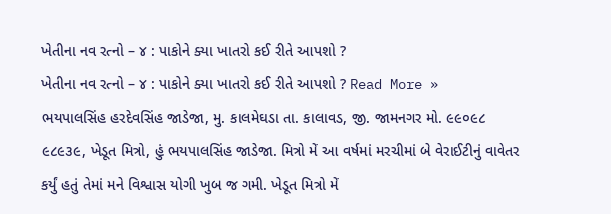ખેતીના નવ રત્નો – ૪ : પાકોને ક્યા ખાતરો કઈ રીતે આપશો ?
ખેતીના નવ રત્નો – ૪ : પાકોને ક્યા ખાતરો કઈ રીતે આપશો ? Read More »
ભયપાલસિંહ હરદેવસિંહ જાડેજા, મુ. કાલમેઘડા તા. કાલાવડ, જી. જામનગર મો. ૯૯૦૯૮ ૯૮૯૩૯, ખેડૂત મિત્રો, હું ભયપાલસિંહ જાડેજા. મિત્રો મેં આ વર્ષમાં મરચીમાં બે વેરાઈટીનું વાવેતર કર્યું હતું તેમાં મને વિશ્વાસ યોગી ખુબ જ ગમી. ખેડૂત મિત્રો મેં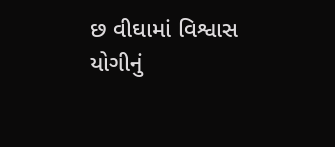છ વીઘામાં વિશ્વાસ યોગીનું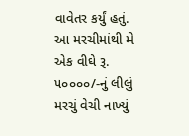વાવેતર કર્યું હતું. આ મરચીમાંથી મે એક વીઘે રૂ. ૫૦૦૦૦/-નું લીલું મરચું વેચી નાખ્યું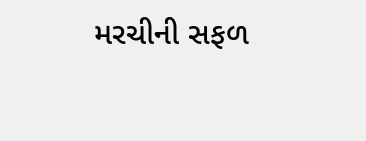મરચીની સફળ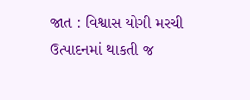જાત : વિશ્વાસ યોગી મરચી ઉત્પાદનમાં થાકતી જ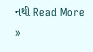નથી Read More »